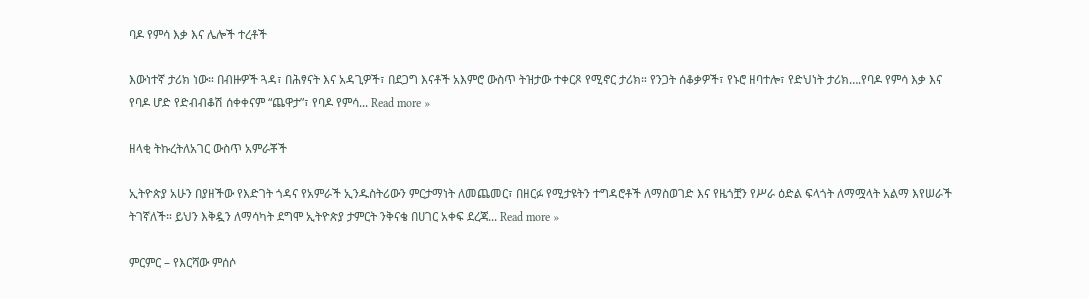ባዶ የምሳ እቃ እና ሌሎች ተረቶች

እውነተኛ ታሪክ ነው። በብዙዎች ጓዳ፣ በሕፃናት እና አዳጊዎች፣ በደጋግ እናቶች አእምሮ ውስጥ ትዝታው ተቀርጾ የሚኖር ታሪክ። የንጋት ሰቆቃዎች፣ የኑሮ ዘባተሎ፣ የድህነት ታሪክ….የባዶ የምሳ እቃ እና የባዶ ሆድ የድብብቆሽ ሰቀቀናም “ጨዋታ”፣ የባዶ የምሳ... Read more »

ዘላቂ ትኩረትለአገር ውስጥ አምራቾች

ኢትዮጵያ አሁን በያዘችው የእድገት ጎዳና የአምራች ኢንዱስትሪውን ምርታማነት ለመጨመር፣ በዘርፉ የሚታዩትን ተግዳሮቶች ለማስወገድ እና የዜጎቿን የሥራ ዕድል ፍላጎት ለማሟላት አልማ እየሠራች ትገኛለች። ይህን እቅዷን ለማሳካት ደግሞ ኢትዮጵያ ታምርት ንቅናቄ በሀገር አቀፍ ደረጃ... Read more »

ምርምር – የእርሻው ምሰሶ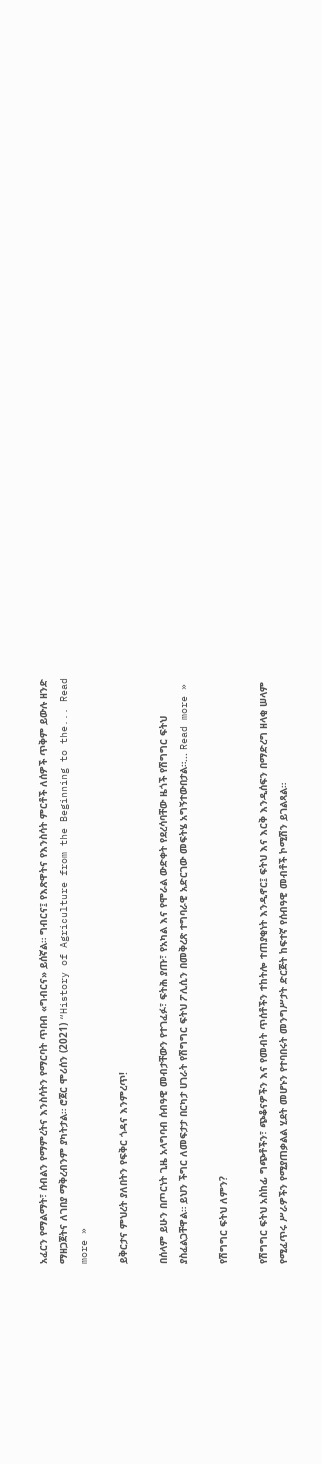አፈርን የማልማት፣ ሰብልን የማምረትና እንስሳትን የማርባት ጥበብ «ግብርና» ይሰኛል። ግብርና፤ የእጽዋትና የእንስሳት ምርቶች ለሰዎች ጥቅም ይውሉ ዘንድ ማዘጋጀትና ለገበያ ማቅረብንም ያካትታል። ሮጀር ሞሪሰን (2021) “History of Agriculture from the Beginning to the... Read more »

ይቅርታና ምህረት ያለበትን የፍቅር ጎዳና እንምረጥ!

በሰላም ይሁን በጦርነት ጊዜ አላግባብ ሰብዓዊ መብታቸውን የተገፈፉ፣ ፍትሕ ያጡ፣ የአካል እና የሞራል ውድቀት የደረሳባቸው ዜጎች የሽግግር ፍትህ ያስፈልጋቸዋል። ይህን ችግር ለመፍታታ በርካታ ሀገራት የሽግግር ፍትህ ፖሊሲን በመቅረጽ ተግባራዊ አድርገው መፍትሄ አግኝተውበታል።... Read more »

የሽግግር ፍትህ ለምን?

የሽግግር ፍትህ አስከፊ ግጭቶችን፣ ጭቆናዎችን እና የመብት ጥሰቶችን ተከትሎ ተጠያቂነት እንዲኖር፤ ፍትህ እና እርቅ እንዲሰፍን በማድረግ ዘላቂ ሠላም የሚፈጥሩ ሥራዎችን የሚያጠቃልል ሂደት መሆኑን የተባበሩት መንግሥታት ድርጅት ከፍተኛ የሰብዓዊ መብቶች ኮሚሽን ይገልጻል።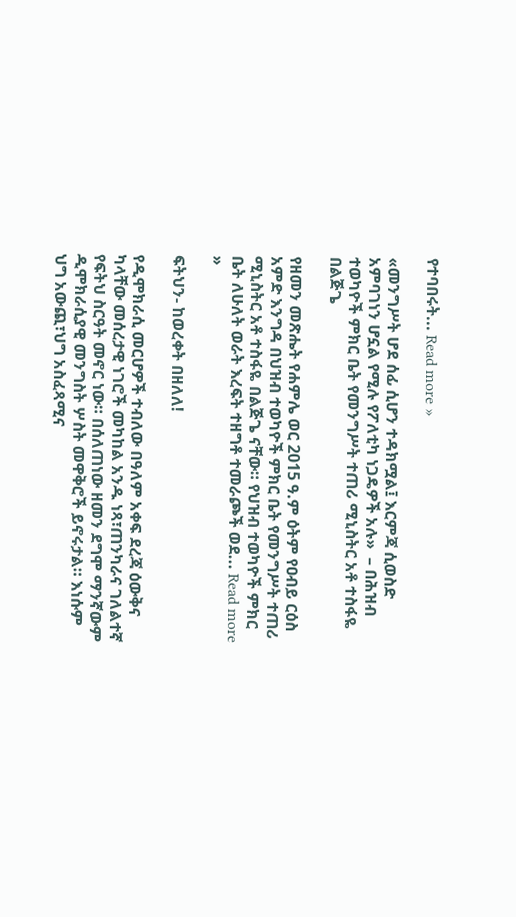የተባበሩት... Read more »

«መንግሥት ሆደ ሰፊ ሲሆን ተዳክሟል፤ እርምጃ ሲወስድ አምባገነን ሆኗል የሚሉ የፖለቲካ ነጋዴዎች አሉ»  – በሕዝብ ተወካዮች ምክር ቤት የመንግሥት ተጠሪ ሚኒስትር አቶ ተስፋዬ በልጅጌ

የዘመን መጽሔት የሐምሌ ወር 2015 ዓ.ም ዕትም የዐብይ ርዕስ አምድ እንግዳ በህዝብ ተወካዮች ምክር ቤት የመንግሥት ተጠሪ ሚኒስትር አቶ ተስፋዬ በልጅጌ ናቸው። የህዝብ ተወካዮች ምክር ቤት ለሁለት ወራት እረፍት ተዘግቶ ተመራጮች ወደ... Read more »

ፍትህን- ከወረቀት በዘለለ!

የዲሞክራሲ መርሆዎች ተብለው በዓለም አቀፍ ደረጃ ዕውቅና ካላቸው መሰረታዊ ነገሮች መካከል አንዱ ነጻ፣ጠንካራና ገለልተኛ የፍትህ ስርዓት መኖር ነው። በሰለጠነው ዘመን ደግሞ ማንኛውም ዲሞክራሲያዊ መንግስት ሦስት መዋቅሮች ይኖሩታል። እነሱም ህግ አውጪ፣ህግ አስፈጻሚና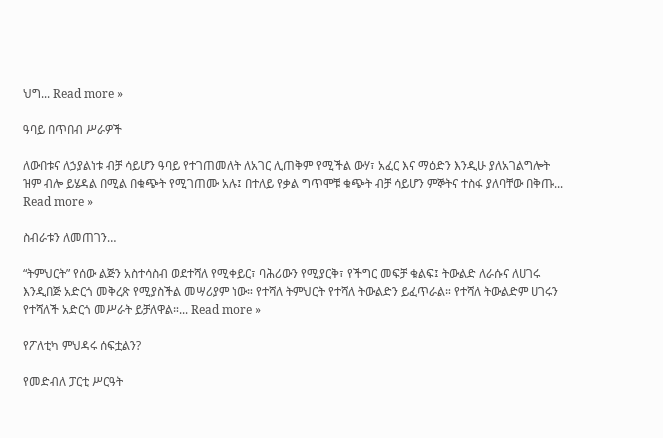ህግ... Read more »

ዓባይ በጥበብ ሥራዎች

ለውበቱና ለኃያልነቱ ብቻ ሳይሆን ዓባይ የተገጠመለት ለአገር ሊጠቅም የሚችል ውሃ፣ አፈር እና ማዕድን እንዲሁ ያለአገልግሎት ዝም ብሎ ይሄዳል በሚል በቁጭት የሚገጠሙ አሉ፤ በተለይ የቃል ግጥሞቹ ቁጭት ብቻ ሳይሆን ምኞትና ተስፋ ያለባቸው በቅጡ... Read more »

ስብራቱን ለመጠገን…

“ትምህርት” የሰው ልጅን አስተሳስብ ወደተሻለ የሚቀይር፣ ባሕሪውን የሚያርቅ፣ የችግር መፍቻ ቁልፍ፤ ትውልድ ለራሱና ለሀገሩ እንዲበጅ አድርጎ መቅረጽ የሚያስችል መሣሪያም ነው። የተሻለ ትምህርት የተሻለ ትውልድን ይፈጥራል። የተሻለ ትውልድም ሀገሩን የተሻለች አድርጎ መሥራት ይቻለዋል።... Read more »

የፖለቲካ ምህዳሩ ሰፍቷልን?

የመድብለ ፓርቲ ሥርዓት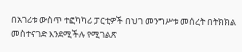በአገሪቱ ውስጥ ተፎካካሪ ፓርቲዎች በህገ መንግሥቱ መሰረት በትክክል መስተናገድ እንደሚችሉ የሚገልጽ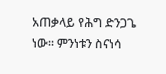አጠቃላይ የሕግ ድንጋጌ ነው። ምንነቱን ስናነሳ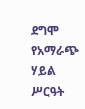ደግሞ የአማራጭ ሃይል ሥርዓት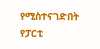የሚስተናገድበት የፓርቲ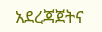አደረጃጀትና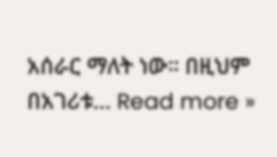አሰራር ማለት ነው። በዚህም በአገሪቱ... Read more »